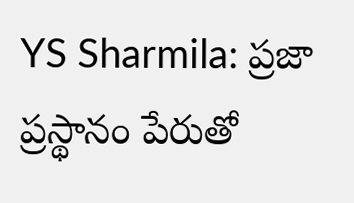YS Sharmila: ప్రజా ప్రస్థానం పేరుతో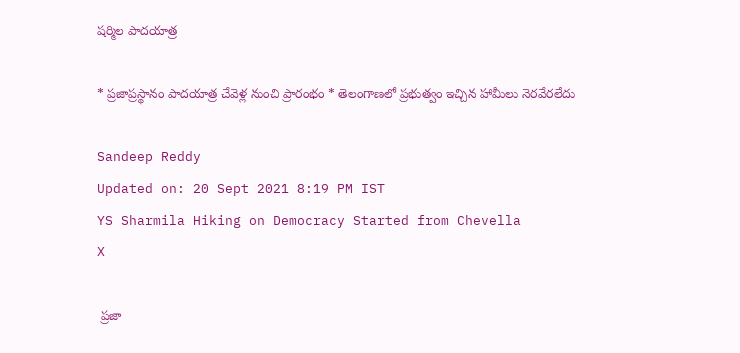షర్మిల పాదయాత్ర

* ప్రజాప్రస్థానం పాదయాత్ర చేవెళ్ల నుంచి ప్రారంభం * తెలంగాణలో ప్రభుత్వం ఇచ్చిన హామీలు నెరవేరలేదు

Sandeep Reddy
Updated on: 20 Sept 2021 8:19 PM IST
YS Sharmila Hiking on Democracy Started from Chevella
X

 ప్రజా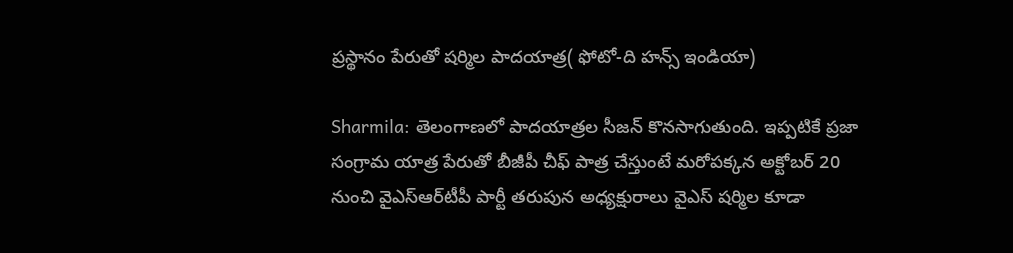ప్రస్థానం పేరుతో షర్మిల పాదయాత్ర( ఫోటో-ది హన్స్ ఇండియా)

Sharmila: తెలంగాణలో పాదయాత్రల సీజన్‌ కొనసాగుతుంది. ఇప్పటికే ప్రజా సంగ్రామ యాత్ర పేరుతో బీజీపీ చీఫ్ పాత్ర చేస్తుంటే మరోపక్కన అక్టోబర్ 20 నుంచి వైఎస్‌ఆర్‌టీపీ పార్టీ తరుపున అధ్యక్షురాలు వైఎస్ షర్మిల కూడా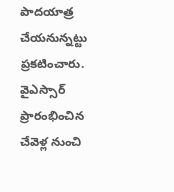పాదయాత్ర చేయనున్నట్టు ప్రకటించారు. వైఎస్సార్ ప్రారంభించిన చేవెళ్ల నుంచి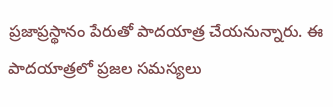ప్రజాప్రస్థానం పేరుతో పాదయాత్ర చేయనున్నారు. ఈ పాదయాత్రలో ప్రజల సమస్యలు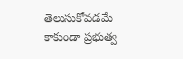తెలుసుకోవడమే కాకుండా ప్రభుత్వ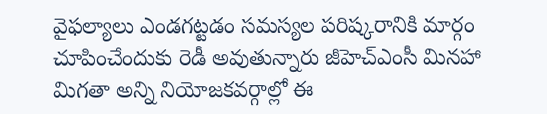వైఫల్యాలు ఎండగట్టడం సమస్యల పరిష్కరానికి మార్గం చూపించేందుకు రెడీ అవుతున్నారు జీహెచ్ఎంసీ మినహా మిగతా అన్ని నియోజకవర్గాల్లో ఈ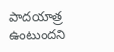పాదయాత్ర ఉంటుందని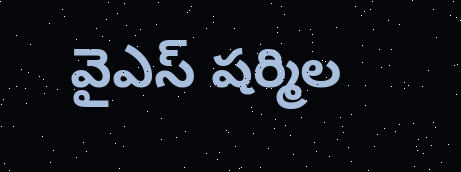వైఎస్ షర్మిల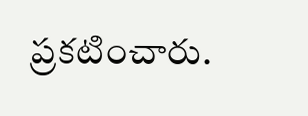ప్రకటించారు.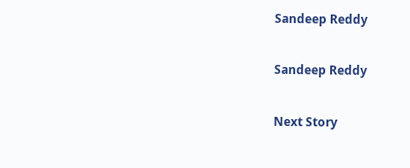Sandeep Reddy

Sandeep Reddy

Next Story